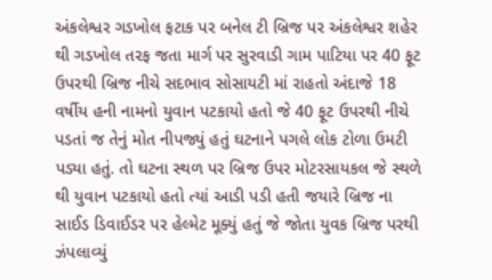અંકલેશ્વર ગડખોલ ફટાક પર બનેલ ટી બ્રિજ પર અંકલેશ્વર શહેર થી ગડખોલ તરફ જતા માર્ગ પર સુરવાડી ગામ પાટિયા પર 40 ફૂટ ઉપરથી બ્રિજ નીચે સદભાવ સોસાયટી માં રાહતો અંદાજે 18 વર્ષીય હની નામનો યુવાન પટકાયો હતો જે 40 ફૂટ ઉપરથી નીચે પડતાં જ તેનું મોત નીપજ્યું હતું ઘટનાને પગલે લોક ટોળા ઉમટી પડ્યા હતું. તો ઘટના સ્થળ પર બ્રિજ ઉપર મોટરસાયકલ જે સ્થળે થી યુવાન પટકાયો હતો ત્યાં આડી પડી હતી જયારે બ્રિજ ના સાઈડ ડિવાઈડર પર હેલ્મેટ મૂક્યું હતું જે જોતા યુવક બ્રિજ પરથી ઝંપલાવ્યું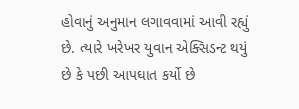હોવાનું અનુમાન લગાવવામાં આવી રહ્યું છે. ત્યારે ખરેખર યુવાન એક્સિડન્ટ થયું છે કે પછી આપઘાત કર્યો છે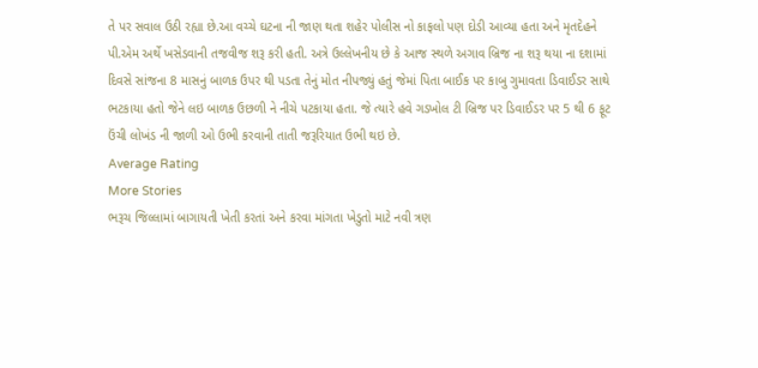તે પર સવાલ ઉઠી રહ્યા છે.આ વચ્ચે ઘટના ની જાણ થતા શહેર પોલીસ નો કાફલો પણ દોડી આવ્યા હતા અને મૃતદેહને પી.એમ અર્થે ખસેડવાની તજવીજ શરૂ કરી હતી. અત્રે ઉલ્લેખનીય છે કે આજ સ્થળે અગાવ બ્રિજ ના શરૂ થયા ના દશામાં દિવસે સાંજના 8 માસનું બાળક ઉપર થી પડતા તેનું મોત નીપજ્યું હતું જેમાં પિતા બાઈક પર કાબુ ગુમાવતા ડિવાઈડર સાથે ભટકાયા હતો જેને લઇ બાળક ઉછળી ને નીચે પટકાયા હતા. જે ત્યારે હવે ગડખોલ ટી બ્રિજ પર ડિવાઈડર પર 5 થી 6 ફૂટ ઉંચી લોખંડ ની જાળી ઓ ઉભી કરવાની તાતી જરૂરિયાત ઉભી થઇ છે.
Average Rating
More Stories
ભરૂચ જિલ્લામાં બાગાયતી ખેતી કરતાં અને કરવા માંગતા ખેડુતો માટે નવી ત્રણ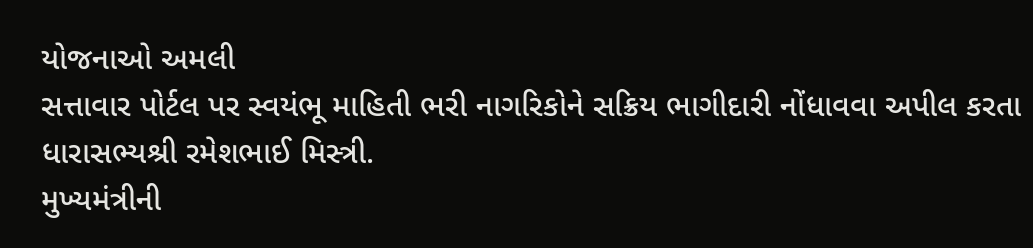યોજનાઓ અમલી
સત્તાવાર પોર્ટલ પર સ્વયંભૂ માહિતી ભરી નાગરિકોને સક્રિય ભાગીદારી નોંધાવવા અપીલ કરતા ધારાસભ્યશ્રી રમેશભાઈ મિસ્ત્રી.
મુખ્યમંત્રીની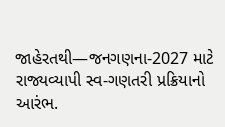જાહેરતથી—જનગણના-2027 માટે રાજ્યવ્યાપી સ્વ-ગણતરી પ્રક્રિયાનો આરંભ.